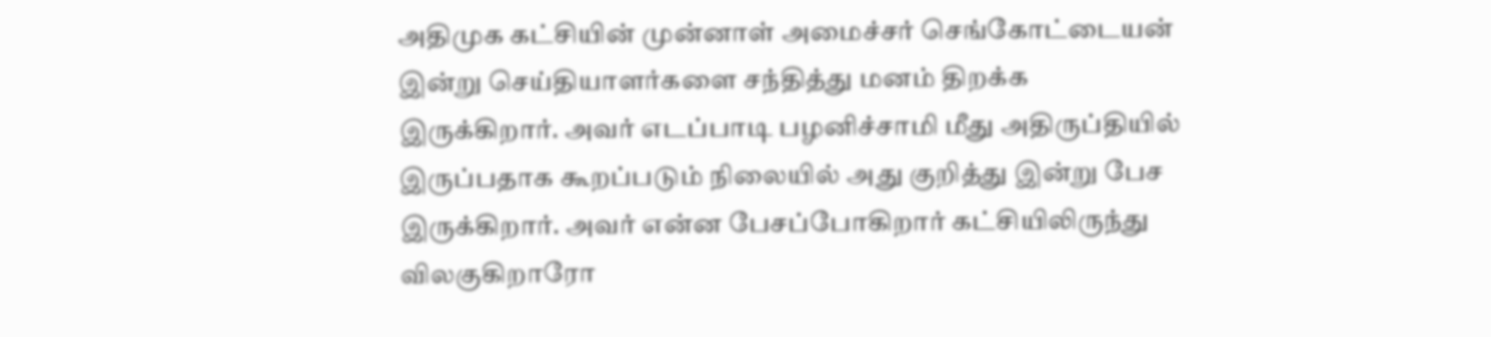அதிமுக கட்சியின் முன்னாள் அமைச்சர் செங்கோட்டையன் இன்று செய்தியாளர்களை சந்தித்து மனம் திறக்க இருக்கிறார். அவர் எடப்பாடி பழனிச்சாமி மீது அதிருப்தியில் இருப்பதாக கூறப்படும் நிலையில் அது குறித்து இன்று பேச இருக்கிறார். அவர் என்ன பேசப்போகிறார் கட்சியிலிருந்து விலகுகிறாரோ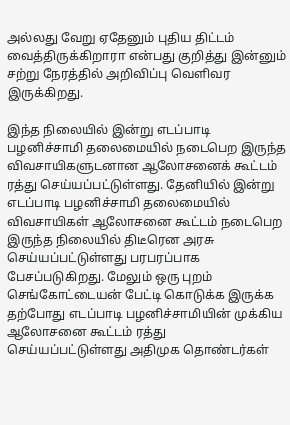அல்லது வேறு ஏதேனும் புதிய திட்டம் வைத்திருக்கிறாரா என்பது குறித்து இன்னும் சற்று நேரத்தில் அறிவிப்பு வெளிவர இருக்கிறது.

இந்த நிலையில் இன்று எடப்பாடி பழனிச்சாமி தலைமையில் நடைபெற இருந்த விவசாயிகளுடனான ஆலோசனைக் கூட்டம் ரத்து செய்யப்பட்டுள்ளது. தேனியில் இன்று எடப்பாடி பழனிச்சாமி தலைமையில் விவசாயிகள் ஆலோசனை கூட்டம் நடைபெற இருந்த நிலையில் திடீரென அரசு செய்யப்பட்டுள்ளது பரபரப்பாக பேசப்படுகிறது. மேலும் ஒரு புறம் செங்கோட்டையன் பேட்டி கொடுக்க இருக்க தற்போது எடப்பாடி பழனிச்சாமியின் முக்கிய ஆலோசனை கூட்டம் ரத்து  செய்யப்பட்டுள்ளது அதிமுக தொண்டர்கள்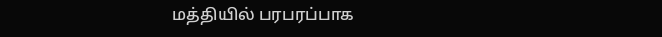மத்தியில் பரபரப்பாக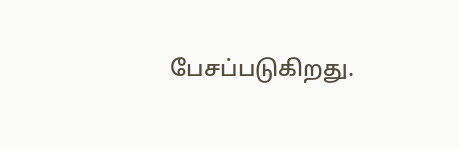பேசப்படுகிறது.